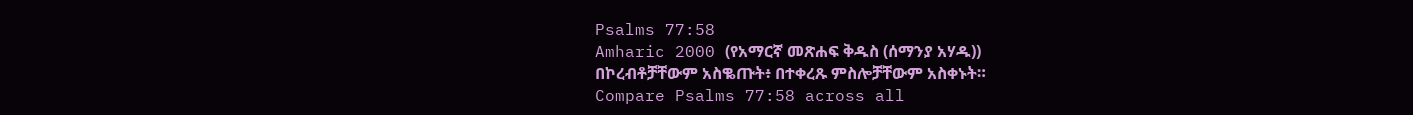Psalms 77:58
Amharic 2000 (የአማርኛ መጽሐፍ ቅዱስ (ሰማንያ አሃዱ))
በኮረብቶቻቸውም አስቈጡት፥ በተቀረጹ ምስሎቻቸውም አስቀኑት።
Compare Psalms 77:58 across all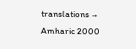translations →
Amharic 2000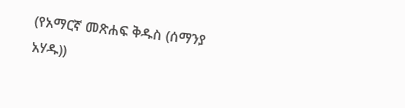(የአማርኛ መጽሐፍ ቅዱስ (ሰማንያ አሃዱ))